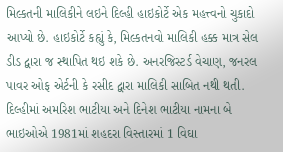મિલ્કતની માલિકીને લઇને દિલ્હી હાઇકોર્ટે એક મહત્ત્વનો ચુકાદો આપ્યો છે. હાઇકોર્ટે કહ્યું કે, મિલ્કતનવો માલિકી હક્ક માત્ર સેલ ડીડ દ્વારા જ સ્થાપિત થઇ શકે છે. અનરજિસ્ટર્ડ વેચાણ, જનરલ પાવર ઓફ એર્ટની કે રસીદ દ્વારા માલિકી સાબિત નથી થતી.
દિલ્હીમાં અમરિશ ભાટીયા અને દિનેશ ભાટીયા નામના બે ભાઇઓએ 1981માં શહદરા વિસ્તારમાં 1 વિઘા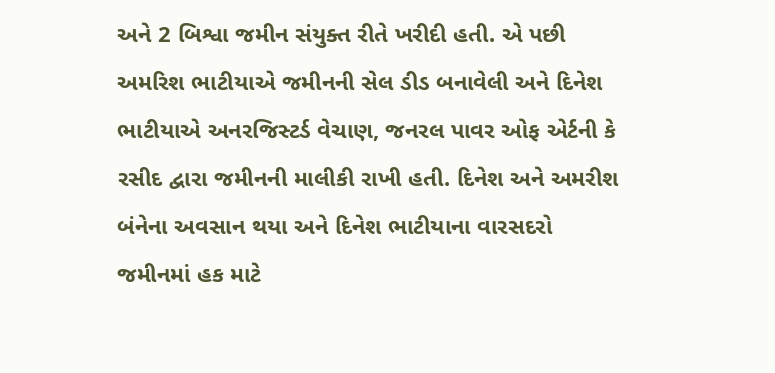અને 2 બિશ્વા જમીન સંયુક્ત રીતે ખરીદી હતી. એ પછી અમરિશ ભાટીયાએ જમીનની સેલ ડીડ બનાવેલી અને દિનેશ ભાટીયાએ અનરજિસ્ટર્ડ વેચાણ, જનરલ પાવર ઓફ એર્ટની કે રસીદ દ્વારા જમીનની માલીકી રાખી હતી. દિનેશ અને અમરીશ બંનેના અવસાન થયા અને દિનેશ ભાટીયાના વારસદરો જમીનમાં હક માટે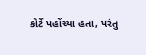કોર્ટે પહોંચ્યા હતા, પરંતુ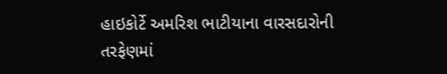હાઇકોર્ટે અમરિશ ભાટીયાના વારસદારોની તરફેણમાં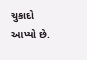ચુકાદો આપ્યો છે.